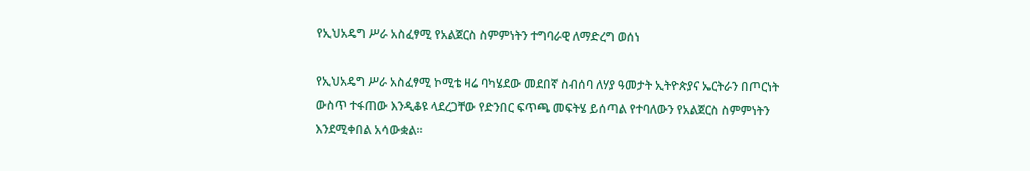የኢህአዴግ ሥራ አስፈፃሚ የአልጀርስ ስምምነትን ተግባራዊ ለማድረግ ወሰነ

የኢህአዴግ ሥራ አስፈፃሚ ኮሚቴ ዛሬ ባካሄደው መደበኛ ስብሰባ ለሃያ ዓመታት ኢትዮጵያና ኤርትራን በጦርነት ውስጥ ተፋጠው እንዲቆዩ ላደረጋቸው የድንበር ፍጥጫ መፍትሄ ይሰጣል የተባለውን የአልጀርስ ስምምነትን እንደሚቀበል አሳውቋል።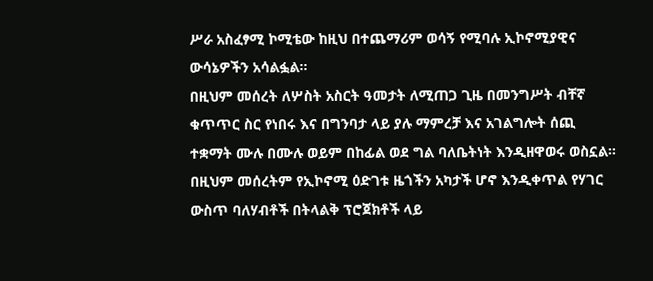ሥራ አስፈፃሚ ኮሚቴው ከዚህ በተጨማሪም ወሳኝ የሚባሉ ኢኮኖሚያዊና ውሳኔዎችን አሳልፏል።
በዚህም መሰረት ለሦስት አስርት ዓመታት ለሚጠጋ ጊዜ በመንግሥት ብቸኛ ቁጥጥር ስር የነበሩ እና በግንባታ ላይ ያሉ ማምረቻ እና አገልግሎት ሰጪ ተቋማት ሙሉ በሙሉ ወይም በከፊል ወደ ግል ባለቤትነት እንዲዘዋወሩ ወስኗል።
በዚህም መሰረትም የኢኮኖሚ ዕድገቱ ዜጎችን አካታች ሆኖ እንዲቀጥል የሃገር ውስጥ ባለሃብቶች በትላልቅ ፕሮጀክቶች ላይ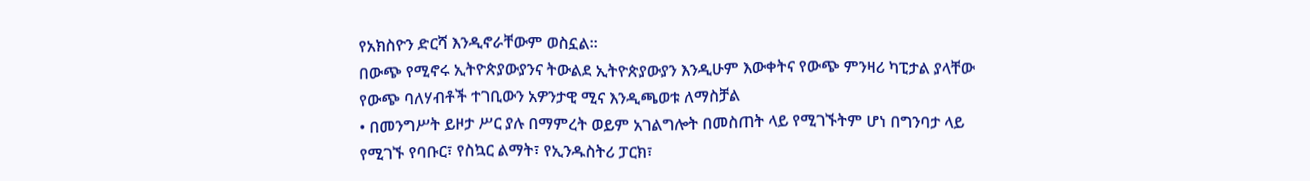የአክስዮን ድርሻ እንዲኖራቸውም ወስኗል።
በውጭ የሚኖሩ ኢትዮጵያውያንና ትውልደ ኢትዮጵያውያን እንዲሁም እውቀትና የውጭ ምንዛሪ ካፒታል ያላቸው የውጭ ባለሃብቶች ተገቢውን አዎንታዊ ሚና እንዲጫወቱ ለማስቻል
• በመንግሥት ይዞታ ሥር ያሉ በማምረት ወይም አገልግሎት በመስጠት ላይ የሚገኙትም ሆነ በግንባታ ላይ የሚገኙ የባቡር፣ የስኳር ልማት፣ የኢንዱስትሪ ፓርክ፣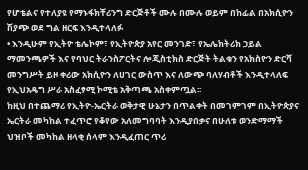የሆቴልና የተለያዩ የማኑፋክቸሪንግ ድርጅቶች ሙሉ በሙሉ ወይም በከፊል በአክሲዮን ሽያጭ ወደ ግል ዘርፍ እንዲተላለፉ
• እንዲሁም የኢትዮ ቴሌኮም፣ የኢትዮጵያ አየር መንገድ፣ የኤሌክትሪክ ኃይል ማመንጫዎች እና የባህር ትራንስፖርትና ሎጂስቲክስ ድርጅት ትልቁን የአክስዮን ድርሻ መንግሥት ይዞ ቀሪው አክሲዮን ለሀገር ውስጥ እና ለውጭ ባለሃብቶች እንዲተላለፍ የኢህአዴግ ሥራ አስፈፃሚ ኮሚቴ አቅጣጫ አስቀምጧል፡፡
ከዚህ በተጨማሪ የኢትዮ-ኤርትራ ወቅታዊ ሁኔታን በጥልቀት በመገምገም በኢትዮጵያና ኤርትራ መካከል ተፈጥሮ የቆየው አለመግባባት እንዲያበቃና በሁለቱ ወንድማማች ህዝቦች መካከል ዘላቂ ሰላም እንዲፈጠር ጥሪ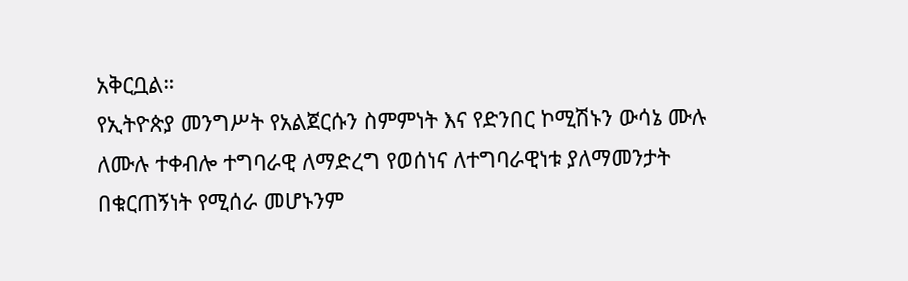አቅርቧል።
የኢትዮጵያ መንግሥት የአልጀርሱን ስምምነት እና የድንበር ኮሚሽኑን ውሳኔ ሙሉ ለሙሉ ተቀብሎ ተግባራዊ ለማድረግ የወሰነና ለተግባራዊነቱ ያለማመንታት በቁርጠኝነት የሚሰራ መሆኑንም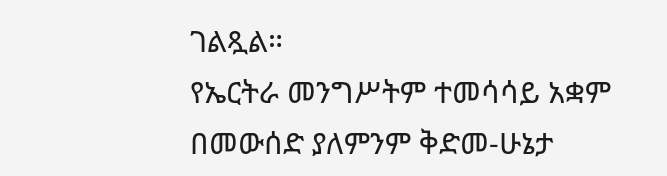ገልጿል።
የኤርትራ መንግሥትም ተመሳሳይ አቋም በመውሰድ ያለምንም ቅድመ-ሁኔታ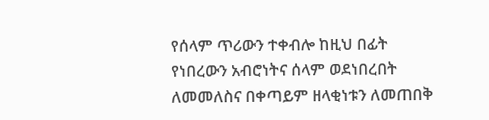የሰላም ጥሪውን ተቀብሎ ከዚህ በፊት የነበረውን አብሮነትና ሰላም ወደነበረበት ለመመለስና በቀጣይም ዘላቂነቱን ለመጠበቅ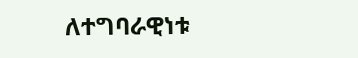ለተግባራዊነቱ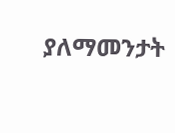ያለማመንታት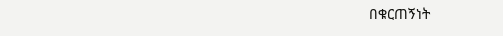በቁርጠኝነት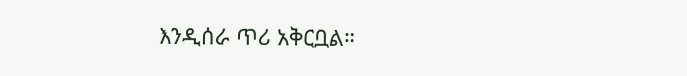እንዲሰራ ጥሪ አቅርቧል።